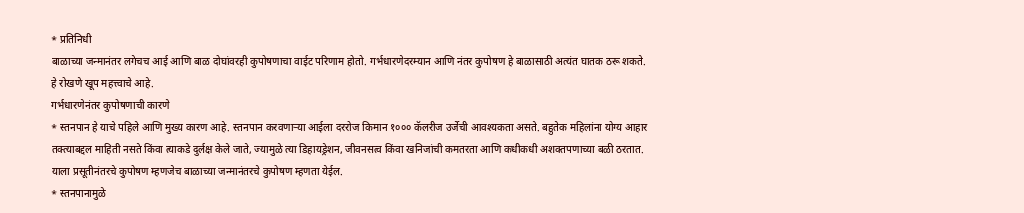* प्रतिनिधी
बाळाच्या जन्मानंतर लगेचच आई आणि बाळ दोघांवरही कुपोषणाचा वाईट परिणाम होतो. गर्भधारणेदरम्यान आणि नंतर कुपोषण हे बाळासाठी अत्यंत घातक ठरू शकते. हे रोखणे खूप महत्त्वाचे आहे.
गर्भधारणेनंतर कुपोषणाची कारणे
* स्तनपान हे याचे पहिले आणि मुख्य कारण आहे. स्तनपान करवणाऱ्या आईला दररोज किमान १००० कॅलरीज उर्जेची आवश्यकता असते. बहुतेक महिलांना योग्य आहार तक्त्याबद्दल माहिती नसते किंवा त्याकडे दुर्लक्ष केले जाते, ज्यामुळे त्या डिहायड्रेशन, जीवनसत्व किंवा खनिजांची कमतरता आणि कधीकधी अशक्तपणाच्या बळी ठरतात. याला प्रसूतीनंतरचे कुपोषण म्हणजेच बाळाच्या जन्मानंतरचे कुपोषण म्हणता येईल.
* स्तनपानामुळे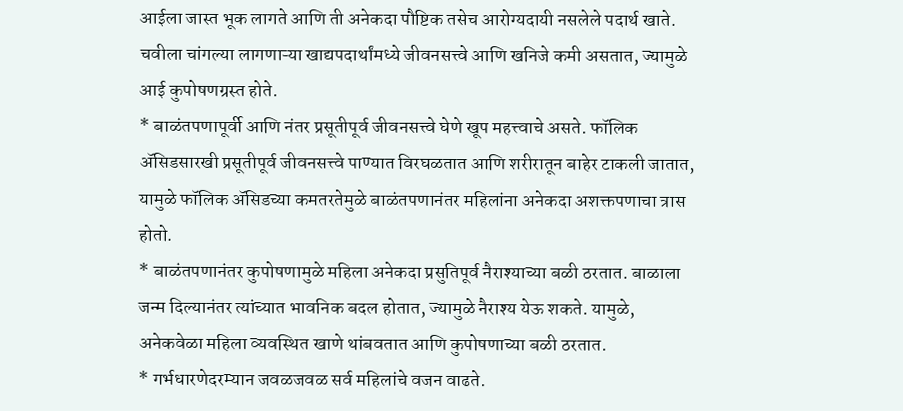आईला जास्त भूक लागते आणि ती अनेकदा पौष्टिक तसेच आरोग्यदायी नसलेले पदार्थ खाते. चवीला चांगल्या लागणाऱ्या खाद्यपदार्थांमध्ये जीवनसत्त्वे आणि खनिजे कमी असतात, ज्यामुळे आई कुपोषणग्रस्त होते.
* बाळंतपणापूर्वी आणि नंतर प्रसूतीपूर्व जीवनसत्त्वे घेणे खूप महत्त्वाचे असते. फॉलिक ॲसिडसारखी प्रसूतीपूर्व जीवनसत्त्वे पाण्यात विरघळतात आणि शरीरातून बाहेर टाकली जातात, यामुळे फॉलिक ॲसिडच्या कमतरतेमुळे बाळंतपणानंतर महिलांना अनेकदा अशक्तपणाचा त्रास होतो.
* बाळंतपणानंतर कुपोषणामुळे महिला अनेकदा प्रसुतिपूर्व नैराश्याच्या बळी ठरतात. बाळाला जन्म दिल्यानंतर त्यांच्यात भावनिक बदल होतात, ज्यामुळे नैराश्य येऊ शकते. यामुळे, अनेकवेळा महिला व्यवस्थित खाणे थांबवतात आणि कुपोषणाच्या बळी ठरतात.
* गर्भधारणेदरम्यान जवळजवळ सर्व महिलांचे वजन वाढते.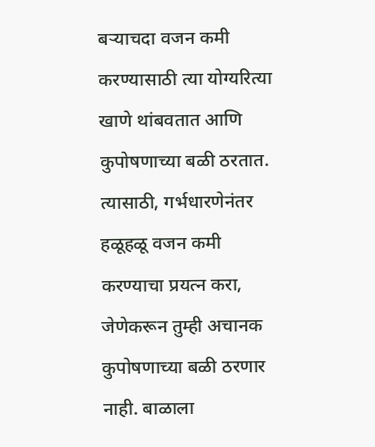बऱ्याचदा वजन कमी करण्यासाठी त्या योग्यरित्या खाणे थांबवतात आणि कुपोषणाच्या बळी ठरतात. त्यासाठी, गर्भधारणेनंतर हळूहळू वजन कमी करण्याचा प्रयत्न करा, जेणेकरून तुम्ही अचानक कुपोषणाच्या बळी ठरणार नाही. बाळाला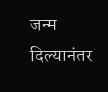जन्म दिल्यानंतर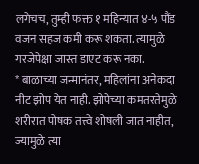लगेचच, तुम्ही फक्त १ महिन्यात ४-५ पौंड वजन सहज कमी करू शकता. त्यामुळे गरजेपेक्षा जास्त डाएट करू नका.
* बाळाच्या जन्मानंतर, महिलांना अनेकदा नीट झोप येत नाही. झोपेच्या कमतरतेमुळे शरीरात पोषक तत्त्वे शोषली जात नाहीत, ज्यामुळे त्या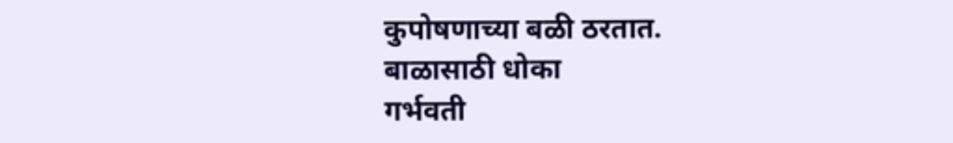कुपोषणाच्या बळी ठरतात.
बाळासाठी धोका
गर्भवती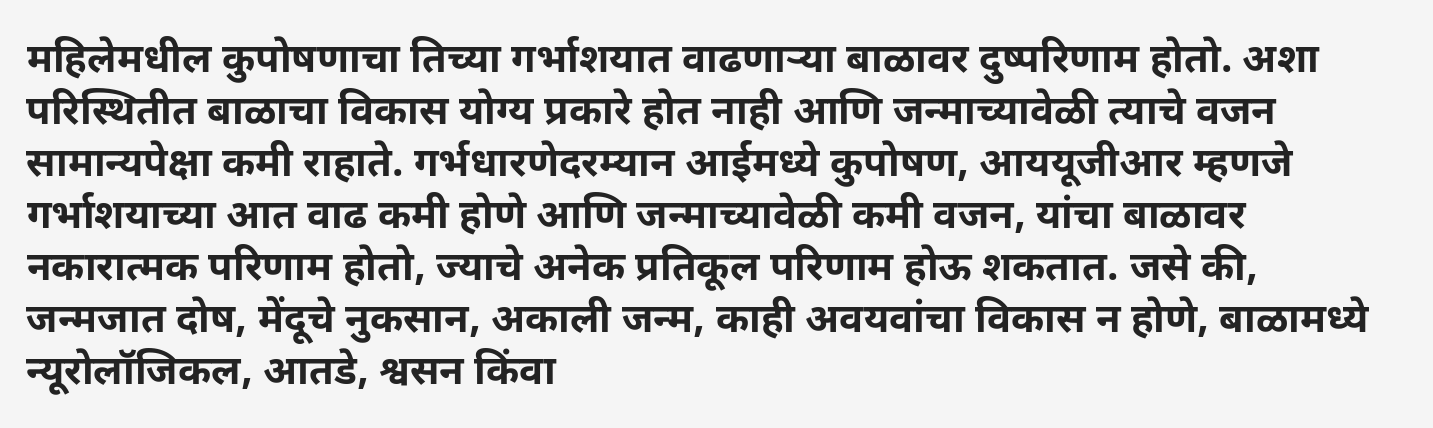महिलेमधील कुपोषणाचा तिच्या गर्भाशयात वाढणाऱ्या बाळावर दुष्परिणाम होतो. अशा परिस्थितीत बाळाचा विकास योग्य प्रकारे होत नाही आणि जन्माच्यावेळी त्याचे वजन सामान्यपेक्षा कमी राहाते. गर्भधारणेदरम्यान आईमध्ये कुपोषण, आययूजीआर म्हणजे गर्भाशयाच्या आत वाढ कमी होणे आणि जन्माच्यावेळी कमी वजन, यांचा बाळावर नकारात्मक परिणाम होतो, ज्याचे अनेक प्रतिकूल परिणाम होऊ शकतात. जसे की, जन्मजात दोष, मेंदूचे नुकसान, अकाली जन्म, काही अवयवांचा विकास न होणे, बाळामध्ये न्यूरोलॉजिकल, आतडे, श्वसन किंवा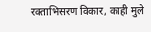रक्ताभिसरण विकार, काही मुले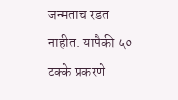जन्मताच रडत नाहीत. यापैकी ५० टक्के प्रकरणे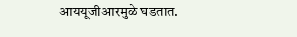आययूजीआरमुळे घडतात.